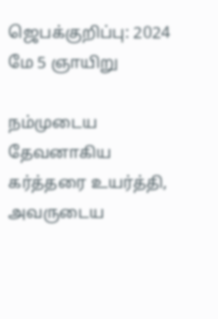ஜெபக்குறிப்பு: 2024 மே 5 ஞாயிறு

நம்முடைய தேவனாகிய கர்த்தரை உயர்த்தி, அவருடைய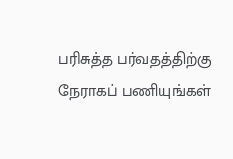பரிசுத்த பர்வதத்திற்கு நேராகப் பணியுங்கள்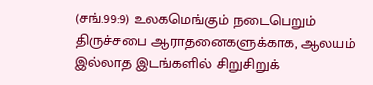(சங்.99:9) உலகமெங்கும் நடைபெறும் திருச்சபை ஆராதனைகளுக்காக, ஆலயம் இல்லாத இடங்களில் சிறுசிறுக்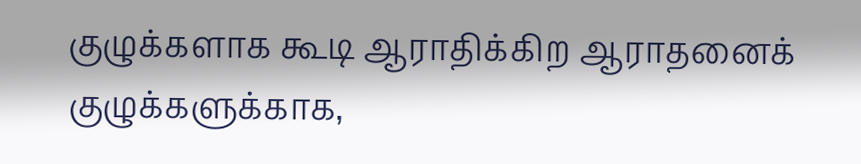குழுக்களாக கூடி ஆராதிக்கிற ஆராதனைக் குழுக்களுக்காக,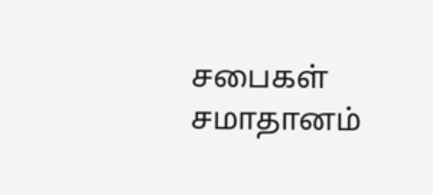சபைகள் சமாதானம்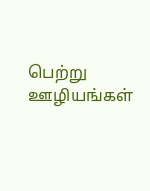பெற்று ஊழியங்கள்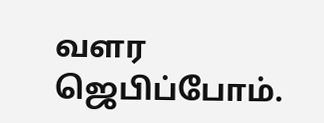வளர ஜெபிப்போம்.